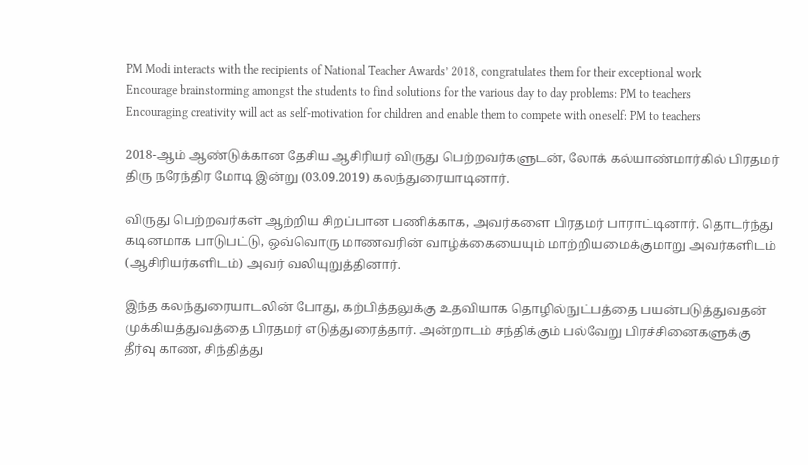PM Modi interacts with the recipients of National Teacher Awards’ 2018, congratulates them for their exceptional work
Encourage brainstorming amongst the students to find solutions for the various day to day problems: PM to teachers
Encouraging creativity will act as self-motivation for children and enable them to compete with oneself: PM to teachers

2018-ஆம் ஆண்டுக்கான தேசிய ஆசிரியர் விருது பெற்றவர்களுடன், லோக் கல்யாண்மார்கில் பிரதமர் திரு நரேந்திர மோடி இன்று (03.09.2019) கலந்துரையாடினார்.

விருது பெற்றவர்கள் ஆற்றிய சிறப்பான பணிக்காக, அவர்களை பிரதமர் பாராட்டினார். தொடர்ந்து கடினமாக பாடுபட்டு, ஒவ்வொரு மாணவரின் வாழ்க்கையையும் மாற்றியமைக்குமாறு அவர்களிடம் (ஆசிரியர்களிடம்) அவர் வலியுறுத்தினார்.

இந்த கலந்துரையாடலின் போது, கற்பித்தலுக்கு உதவியாக தொழில்நுட்பத்தை பயன்படுத்துவதன் முக்கியத்துவத்தை பிரதமர் எடுத்துரைத்தார். அன்றாடம் சந்திக்கும் பல்வேறு பிரச்சினைகளுக்கு தீர்வு காண, சிந்தித்து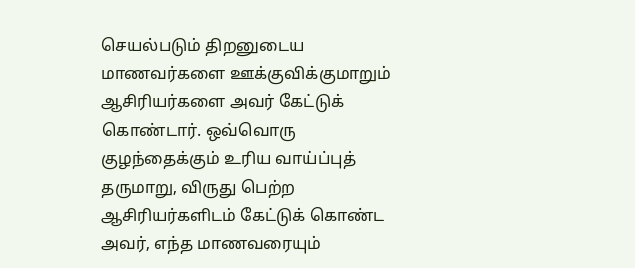செயல்படும் திறனுடைய மாணவர்களை ஊக்குவிக்குமாறும் ஆசிரியர்களை அவர் கேட்டுக் கொண்டார். ஒவ்வொரு குழந்தைக்கும் உரிய வாய்ப்புத் தருமாறு, விருது பெற்ற ஆசிரியர்களிடம் கேட்டுக் கொண்ட அவர், எந்த மாணவரையும்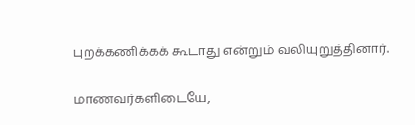புறக்கணிக்கக் கூடாது என்றும் வலியுறுத்தினார்.

மாணவர்களிடையே,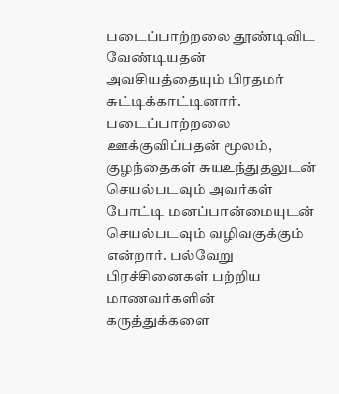படைப்பாற்றலை தூண்டிவிட வேண்டியதன் அவசியத்தையும் பிரதமர் சுட்டிக்காட்டினார். படைப்பாற்றலை ஊக்குவிப்பதன் மூலம், குழந்தைகள் சுயஉந்துதலுடன் செயல்படவும் அவர்கள் போட்டி மனப்பான்மையுடன் செயல்படவும் வழிவகுக்கும் என்றார். பல்வேறு பிரச்சினைகள் பற்றிய மாணவர்களின் கருத்துக்களை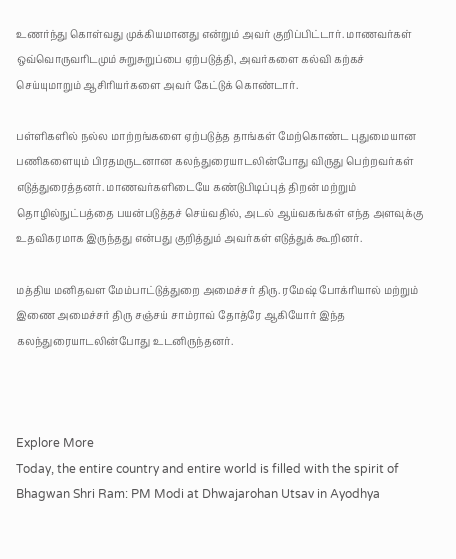உணர்ந்து கொள்வது முக்கியமானது என்றும் அவர் குறிப்பிட்டார். மாணவர்கள் ஒவ்வொருவரிடமும் சுறுசுறுப்பை ஏற்படுத்தி, அவர்களை கல்வி கற்கச் செய்யுமாறும் ஆசிரியர்களை அவர் கேட்டுக் கொண்டார்.

பள்ளிகளில் நல்ல மாற்றங்களை ஏற்படுத்த தாங்கள் மேற்கொண்ட புதுமையான பணிகளையும் பிரதமருடனான கலந்துரையாடலின்போது விருது பெற்றவர்கள் எடுத்துரைத்தனர். மாணவர்களிடையே கண்டுபிடிப்புத் திறன் மற்றும் தொழில்நுட்பத்தை பயன்படுத்தச் செய்வதில், அடல் ஆய்வகங்கள் எந்த அளவுக்கு உதவிகரமாக இருந்தது என்பது குறித்தும் அவர்கள் எடுத்துக் கூறினர்.

மத்திய மனிதவள மேம்பாட்டுத்துறை அமைச்சர் திரு. ரமேஷ் போக்ரியால் மற்றும் இணை அமைச்சர் திரு சஞ்சய் சாம்ராவ் தோத்ரே ஆகியோர் இந்த கலந்துரையாடலின்போது உடனிருந்தனர்.



Explore More
Today, the entire country and entire world is filled with the spirit of Bhagwan Shri Ram: PM Modi at Dhwajarohan Utsav in Ayodhya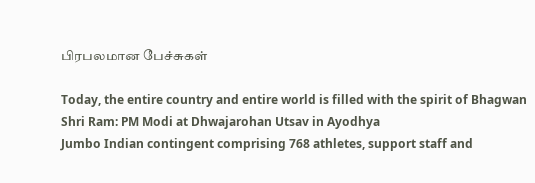பிரபலமான பேச்சுகள்

Today, the entire country and entire world is filled with the spirit of Bhagwan Shri Ram: PM Modi at Dhwajarohan Utsav in Ayodhya
Jumbo Indian contingent comprising 768 athletes, support staff and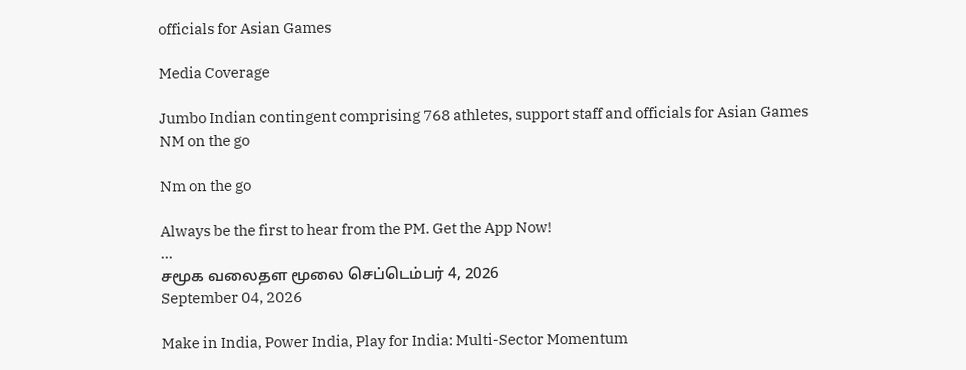officials for Asian Games

Media Coverage

Jumbo Indian contingent comprising 768 athletes, support staff and officials for Asian Games
NM on the go

Nm on the go

Always be the first to hear from the PM. Get the App Now!
...
சமூக வலைதள மூலை செப்டெம்பர் 4, 2026
September 04, 2026

Make in India, Power India, Play for India: Multi-Sector Momentum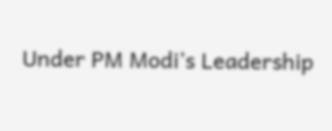Under PM Modi’s Leadership